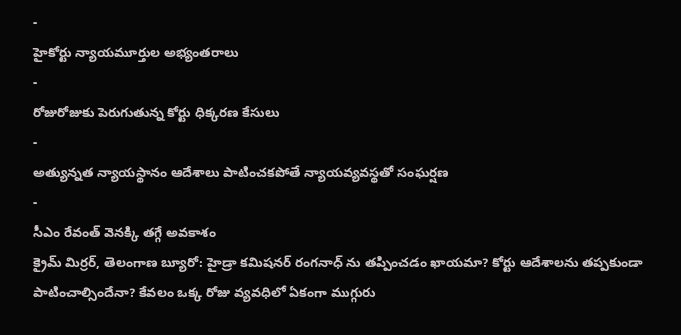-
హైకోర్టు న్యాయమూర్తుల అభ్యంతరాలు
-
రోజురోజుకు పెరుగుతున్న కోర్టు ధిక్కరణ కేసులు
-
అత్యున్నత న్యాయస్థానం ఆదేశాలు పాటించకపోతే న్యాయవ్యవస్థతో సంఘర్షణ
-
సీఎం రేవంత్ వెనక్కి తగ్గే అవకాశం
క్రైమ్ మిర్రర్, తెలంగాణ బ్యూరో: హైడ్రా కమిషనర్ రంగనాధ్ ను తప్పించడం ఖాయమా? కోర్టు ఆదేశాలను తప్పకుండా పాటించాల్సిందేనా? కేవలం ఒక్క రోజు వ్యవధిలో ఏకంగా ముగ్గురు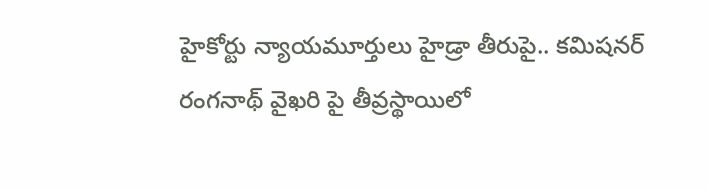హైకోర్టు న్యాయమూర్తులు హైడ్రా తీరుపై.. కమిషనర్ రంగనాథ్ వైఖరి పై తీవ్రస్థాయిలో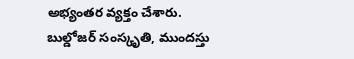అభ్యంతర వ్యక్తం చేశారు.
బుల్డోజర్ సంస్కృతి, ముందస్తు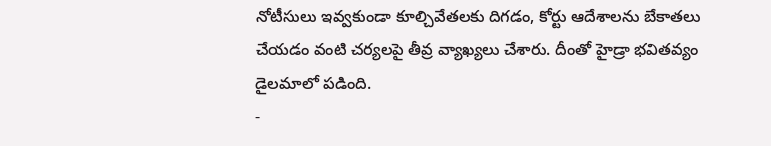నోటీసులు ఇవ్వకుండా కూల్చివేతలకు దిగడం, కోర్టు ఆదేశాలను బేకాతలు చేయడం వంటి చర్యలపై తీవ్ర వ్యాఖ్యలు చేశారు. దీంతో హైడ్రా భవితవ్యం డైలమాలో పడింది.
-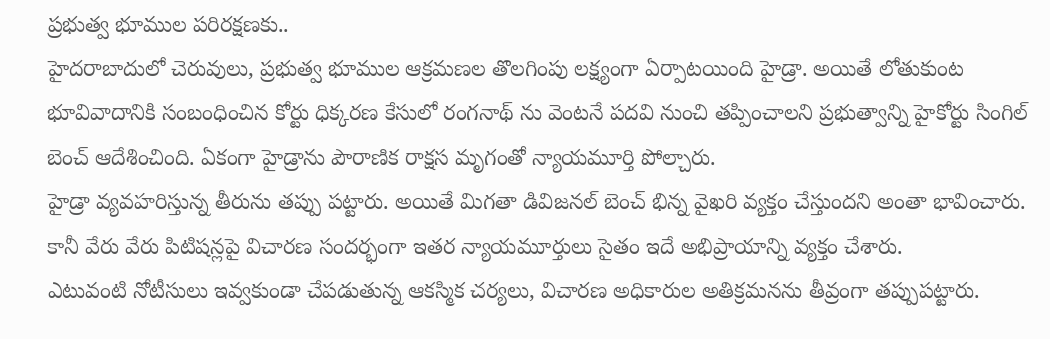ప్రభుత్వ భూముల పరిరక్షణకు..
హైదరాబాదులో చెరువులు, ప్రభుత్వ భూముల ఆక్రమణల తొలగింపు లక్ష్యంగా ఏర్పాటయింది హైడ్రా. అయితే లోతుకుంట భూవివాదానికి సంబంధించిన కోర్టు ధిక్కరణ కేసులో రంగనాథ్ ను వెంటనే పదవి నుంచి తప్పించాలని ప్రభుత్వాన్ని హైకోర్టు సింగిల్ బెంచ్ ఆదేశించింది. ఏకంగా హైడ్రాను పౌరాణిక రాక్షస మృగంతో న్యాయమూర్తి పోల్చారు.
హైడ్రా వ్యవహరిస్తున్న తీరును తప్పు పట్టారు. అయితే మిగతా డివిజనల్ బెంచ్ భిన్న వైఖరి వ్యక్తం చేస్తుందని అంతా భావించారు. కానీ వేరు వేరు పిటిషన్లపై విచారణ సందర్భంగా ఇతర న్యాయమూర్తులు సైతం ఇదే అభిప్రాయాన్ని వ్యక్తం చేశారు.
ఎటువంటి నోటీసులు ఇవ్వకుండా చేపడుతున్న ఆకస్మిక చర్యలు, విచారణ అధికారుల అతిక్రమనను తీవ్రంగా తప్పుపట్టారు.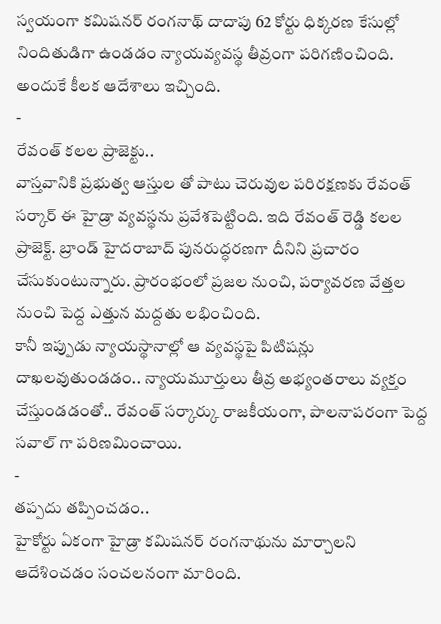స్వయంగా కమిషనర్ రంగనాథ్ దాదాపు 62 కోర్టు ధిక్కరణ కేసుల్లో నిందితుడిగా ఉండడం న్యాయవ్యవస్థ తీవ్రంగా పరిగణించింది. అందుకే కీలక ఆదేశాలు ఇచ్చింది.
-
రేవంత్ కలల ప్రాజెక్టు..
వాస్తవానికి ప్రభుత్వ ఆస్తుల తో పాటు చెరువుల పరిరక్షణకు రేవంత్ సర్కార్ ఈ హైడ్రా వ్యవస్థను ప్రవేశపెట్టింది. ఇది రేవంత్ రెడ్డి కలల ప్రాజెక్ట్. బ్రాండ్ హైదరాబాద్ పునరుద్ధరణగా దీనిని ప్రచారం చేసుకుంటున్నారు. ప్రారంభంలో ప్రజల నుంచి, పర్యావరణ వేత్తల నుంచి పెద్ద ఎత్తున మద్దతు లభించింది.
కానీ ఇప్పుడు న్యాయస్థానాల్లో ఆ వ్యవస్థపై పిటిషన్లు దాఖలవుతుండడం.. న్యాయమూర్తులు తీవ్ర అభ్యంతరాలు వ్యక్తం చేస్తుండడంతో.. రేవంత్ సర్కార్కు రాజకీయంగా, పాలనాపరంగా పెద్ద సవాల్ గా పరిణమించాయి.
-
తప్పదు తప్పించడం..
హైకోర్టు ఏకంగా హైడ్రా కమిషనర్ రంగనాథును మార్చాలని ఆదేశించడం సంచలనంగా మారింది.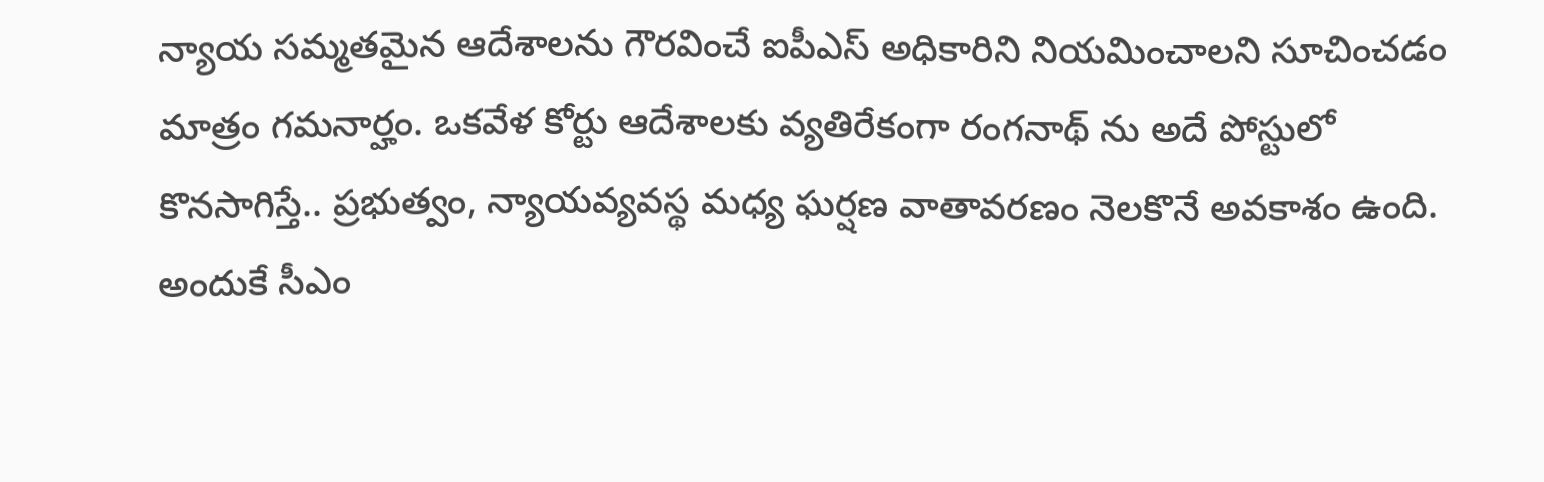న్యాయ సమ్మతమైన ఆదేశాలను గౌరవించే ఐపీఎస్ అధికారిని నియమించాలని సూచించడం మాత్రం గమనార్హం. ఒకవేళ కోర్టు ఆదేశాలకు వ్యతిరేకంగా రంగనాథ్ ను అదే పోస్టులో కొనసాగిస్తే.. ప్రభుత్వం, న్యాయవ్యవస్థ మధ్య ఘర్షణ వాతావరణం నెలకొనే అవకాశం ఉంది.
అందుకే సీఎం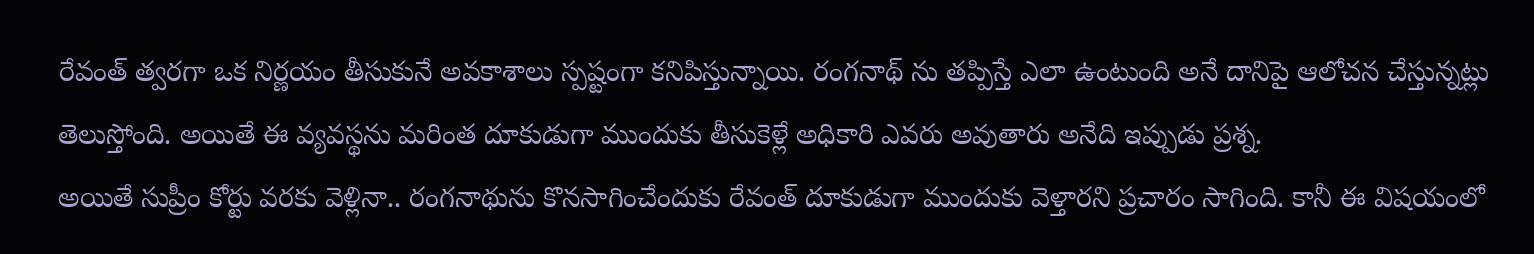రేవంత్ త్వరగా ఒక నిర్ణయం తీసుకునే అవకాశాలు స్పష్టంగా కనిపిస్తున్నాయి. రంగనాథ్ ను తప్పిస్తే ఎలా ఉంటుంది అనే దానిపై ఆలోచన చేస్తున్నట్లు తెలుస్తోంది. అయితే ఈ వ్యవస్థను మరింత దూకుడుగా ముందుకు తీసుకెళ్లే అధికారి ఎవరు అవుతారు అనేది ఇప్పుడు ప్రశ్న.
అయితే సుప్రీం కోర్టు వరకు వెళ్లినా.. రంగనాథును కొనసాగించేందుకు రేవంత్ దూకుడుగా ముందుకు వెళ్తారని ప్రచారం సాగింది. కానీ ఈ విషయంలో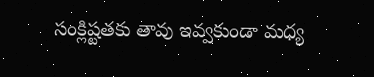సంక్లిష్టతకు తావు ఇవ్వకుండా మధ్య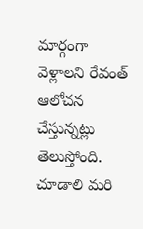మార్గంగా వెళ్లాలని రేవంత్ ఆలోచన చేస్తున్నట్లు తెలుస్తోంది. చూడాలి మరి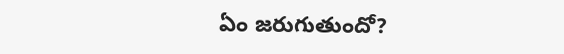ఏం జరుగుతుందో?